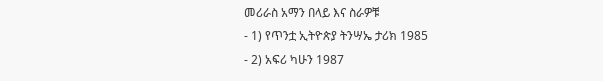መሪራስ አማን በላይ እና ስራዎቹ
- 1) የጥንቷ ኢትዮጵያ ትንሣኤ ታሪክ 1985
- 2) አፍሪ ካሁን 1987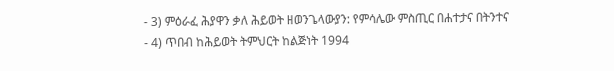- 3) ምዕራፈ ሕያዋን ቃለ ሕይወት ዘወንጌላውያን: የምሳሌው ምስጢር በሐተታና በትንተና
- 4) ጥበብ ከሕይወት ትምህርት ከልጅነት 1994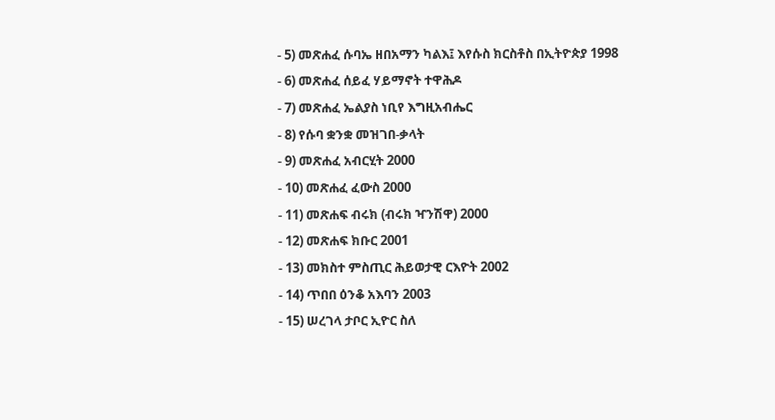- 5) መጽሐፈ ሱባኤ ዘበአማን ካልእ፤ እየሱስ ክርስቶስ በኢትዮጵያ 1998
- 6) መጽሐፈ ሰይፈ ሃይማኖት ተዋሕዶ
- 7) መጽሐፈ ኤልያስ ነቢየ እግዚአብሔር
- 8) የሱባ ቋንቋ መዝገበ-ቃላት
- 9) መጽሐፈ አብርሂት 2000
- 10) መጽሐፈ ፈውስ 2000
- 11) መጽሐፍ ብሩክ (ብሩክ ዣንሽዋ) 2000
- 12) መጽሐፍ ክቡር 2001
- 13) መክስተ ምስጢር ሕይወታዊ ርእዮት 2002
- 14) ጥበበ ዕንቆ አእባን 2003
- 15) ሠረገላ ታቦር ኢዮር ስለ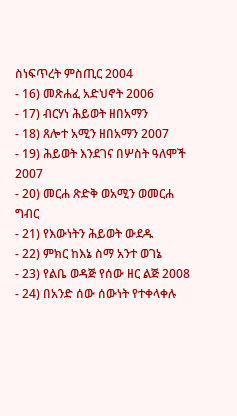ስነፍጥረት ምስጢር 2004
- 16) መጽሐፈ አድህኖት 2006
- 17) ብርሃነ ሕይወት ዘበአማን
- 18) ጸሎተ አሚን ዘበአማን 2007
- 19) ሕይወት እንደገና በሦስት ዓለሞች 2007
- 20) መርሐ ጽድቅ ወአሚን ወመርሐ ግብር
- 21) የእውነትን ሕይወት ውደዱ
- 22) ምክር ከእኔ ስማ አንተ ወገኔ
- 23) የልቤ ወዳጅ የሰው ዘር ልጅ 2008
- 24) በአንድ ሰው ሰውነት የተቀላቀሉ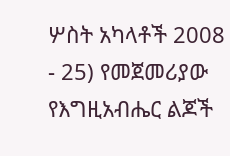ሦስት አካላቶች 2008
- 25) የመጀመሪያው የእግዚአብሔር ልጆች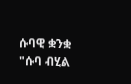ሱባዊ ቋንቋ "ሱባ ብሂል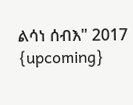ልሳነ ሰብእ" 2017
{upcoming}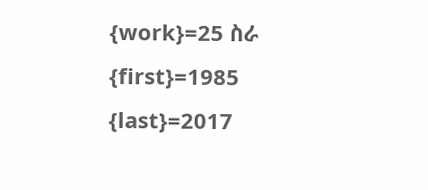{work}=25 ስራ
{first}=1985
{last}=2017